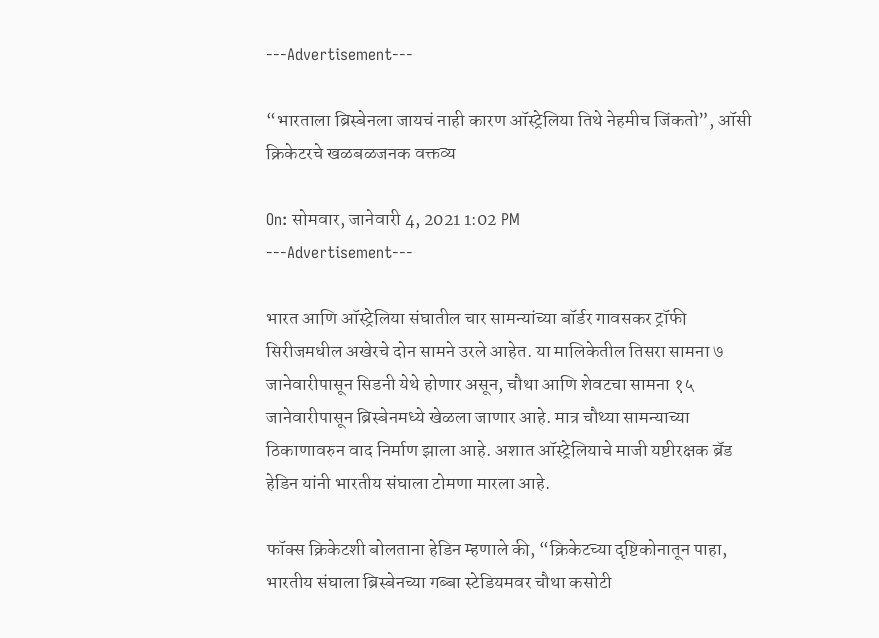---Advertisement---

“भारताला ब्रिस्बेनला जायचं नाही कारण ऑस्ट्रेलिया तिथे नेहमीच जिंकतो”, ऑसी क्रिकेटरचे खळबळजनक वक्तव्य

On: सोमवार, जानेवारी 4, 2021 1:02 PM
---Advertisement---

भारत आणि ऑस्ट्रेलिया संघातील चार सामन्यांच्या बॉर्डर गावसकर ट्रॉफी सिरीजमधील अखेरचे दोन सामने उरले आहेत. या मालिकेतील तिसरा सामना ७ जानेवारीपासून सिडनी येथे होणार असून, चौथा आणि शेवटचा सामना १५ जानेवारीपासून ब्रिस्बेनमध्ये खेळला जाणार आहे. मात्र चौथ्या सामन्याच्या ठिकाणावरुन वाद निर्माण झाला आहे. अशात ऑस्ट्रेलियाचे माजी यष्टीरक्षक ब्रॅड हेडिन यांनी भारतीय संघाला टोमणा मारला आहे.

फॉक्स क्रिकेटशी बोलताना हेडिन म्हणाले की, “क्रिकेटच्या दृष्टिकोनातून पाहा, भारतीय संघाला ब्रिस्बेनच्या गब्बा स्टेडियमवर चौथा कसोटी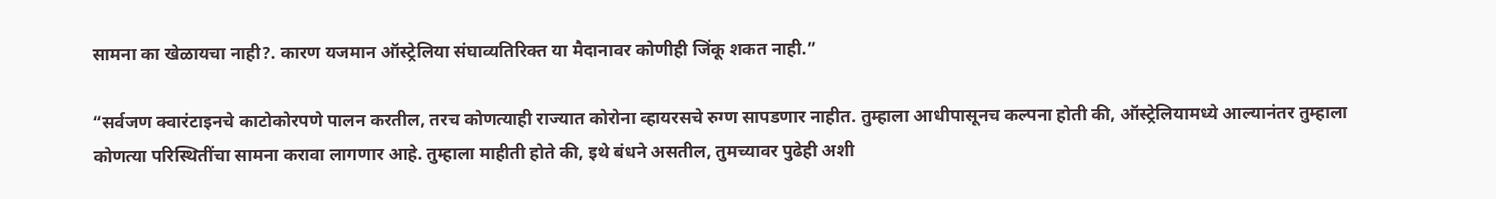सामना का खेळायचा नाही?. कारण यजमान ऑस्ट्रेलिया संघाव्यतिरिक्त या मैदानावर कोणीही जिंकू शकत नाही.”

“सर्वजण क्वारंटाइनचे काटोकोरपणे पालन करतील, तरच कोणत्याही राज्यात कोरोना व्हायरसचे रुग्ण सापडणार नाहीत. तुम्हाला आधीपासूनच कल्पना होती की, ऑस्ट्रेलियामध्ये आल्यानंतर तुम्हाला कोणत्या परिस्थितींचा सामना करावा लागणार आहे. तुम्हाला माहीती होते की, इथे बंधने असतील, तुमच्यावर पुढेही अशी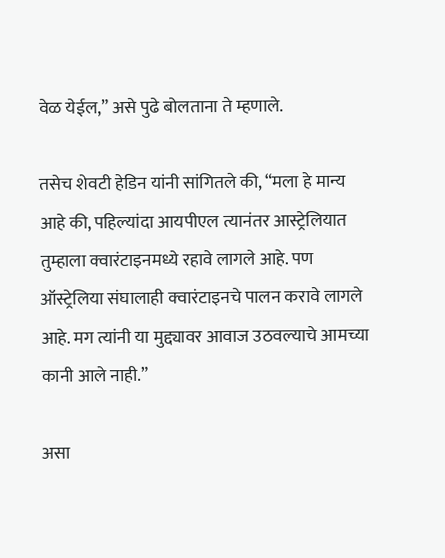वेळ येईल,” असे पुढे बोलताना ते म्हणाले.

तसेच शेवटी हेडिन यांनी सांगितले की, “मला हे मान्य आहे की, पहिल्यांदा आयपीएल त्यानंतर आस्ट्रेलियात तुम्हाला क्वारंटाइनमध्ये रहावे लागले आहे. पण ऑस्ट्रेलिया संघालाही क्वारंटाइनचे पालन करावे लागले आहे. मग त्यांनी या मुद्द्यावर आवाज उठवल्याचे आमच्या कानी आले नाही.”

असा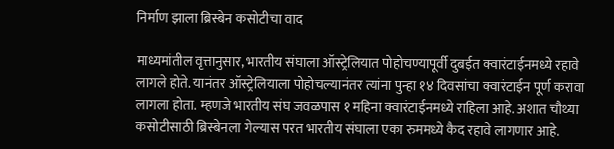निर्माण झाला ब्रिस्बेन कसोटीचा वाद

माध्यमांतील वृत्तानुसार, भारतीय संघाला ऑस्ट्रेलियात पोहोचण्यापूर्वी दुबईत क्वारंटाईनमध्ये रहावे लागले होते. यानंतर ऑस्ट्रेलियाला पोहोचल्यानंतर त्यांना पुन्हा १४ दिवसांचा क्वारंटाईन पूर्ण करावा लागला होता. म्हणजे भारतीय संघ जवळपास १ महिना क्वारंटाईनमध्ये राहिला आहे. अशात चौथ्या कसोटीसाठी ब्रिस्बेनला गेल्यास परत भारतीय संघाला एका रुममध्ये कैद रहावे लागणार आहे.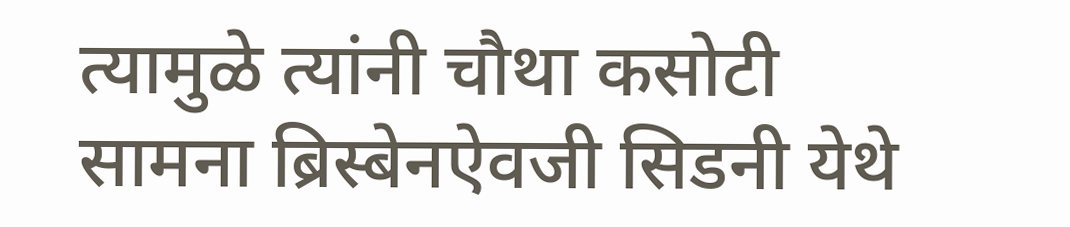त्यामुळे त्यांनी चौथा कसोटी सामना ब्रिस्बेनऐवजी सिडनी येथे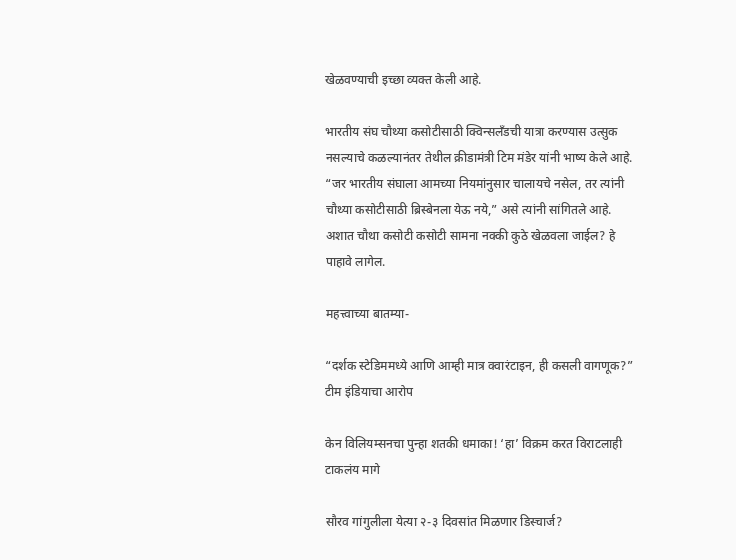खेळवण्याची इच्छा व्यक्त केली आहे.

भारतीय संघ चौथ्या कसोटीसाठी क्विन्सलँडची यात्रा करण्यास उत्सुक नसल्याचे कळल्यानंतर तेथील क्रीडामंत्री टिम मंडेर यांनी भाष्य केले आहे. “जर भारतीय संघाला आमच्या नियमांनुसार चालायचे नसेल, तर त्यांनी चौथ्या कसोटीसाठी ब्रिस्बेनला येऊ नये,” असे त्यांनी सांगितले आहे. अशात चौथा कसोटी कसोटी सामना नक्की कुठे खेळवला जाईल? हे पाहावे लागेल.

महत्त्वाच्या बातम्या-

“दर्शक स्टेडिममध्ये आणि आम्ही मात्र क्वारंटाइन, ही कसली वागणूक?” टीम इंडियाचा आरोप

केन विलियम्सनचा पुन्हा शतकी धमाका! ‘हा’ विक्रम करत विराटलाही टाकलंय मागे

सौरव गांगुलीला येत्या २-३ दिवसांत मिळणार डिस्चार्ज?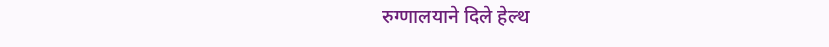रुग्णालयाने दिले हेल्थ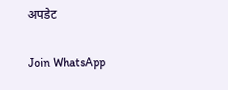अपडेट

Join WhatsApp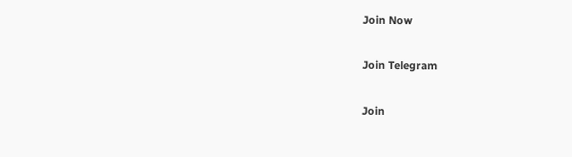Join Now

Join Telegram

Join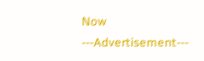Now
---Advertisement---